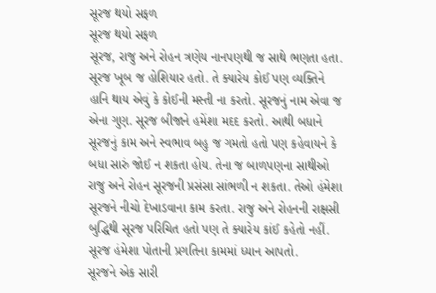સૂરજ થયો સફળ
સૂરજ થયો સફળ
સૂરજ, રાજુ અને રોહન ત્રણેય નાનપણથી જ સાથે ભણતા હતા. સૂરજ ખૂબ જ હોશિયાર હતો. તે ક્યારેય કોઈ પણ વ્યક્તિને હાનિ થાય એવું કે કોઈની મસ્તી ના કરતો. સૂરજનું નામ એવા જ એના ગુણ. સૂરજ બીજાને હમેંશા મદદ કરતો. આથી બધાને સૂરજનું કામ અને સ્વભાવ બહુ જ ગમતો હતો પણ કહેવાયને કે બધા સારું જોઈ ન શકતા હોય. તેના જ બાળપણના સાથીઓ રાજુ અને રોહન સૂરજની પ્રસંસા સાંભળી ન શકતા. તેઓ હંમેશા સૂરજને નીચો દેખાડવાના કામ કરતા. રાજુ અને રોહનની રાક્ષસી બુદ્ધિથી સૂરજ પરિચિત હતો પણ તે ક્યારેય કાંઈ કહેતો નહીં. સૂરજ હંમેશા પોતાની પ્રગતિના કામમાં ધ્યાન આપતો.
સૂરજને એક સારી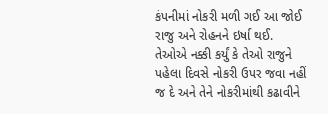કંપનીમાં નોકરી મળી ગઈ આ જોઈ રાજુ અને રોહનને ઇર્ષા થઈ. તેઓએ નક્કી કર્યું કે તેઓ રાજુને પહેલા દિવસે નોકરી ઉપર જવા નહીં જ દે અને તેને નોકરીમાંથી કઢાવીને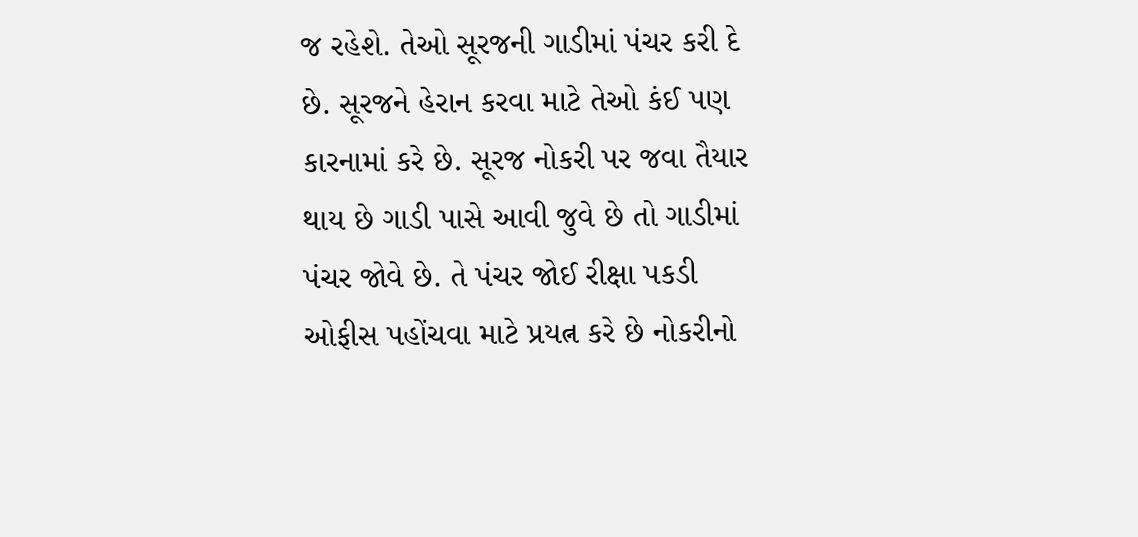જ રહેશે. તેઓ સૂરજની ગાડીમાં પંચર કરી દે છે. સૂરજને હેરાન કરવા માટે તેઓ કંઈ પણ કારનામાં કરે છે. સૂરજ નોકરી પર જવા તૈયાર થાય છે ગાડી પાસે આવી જુવે છે તો ગાડીમાં પંચર જોવે છે. તે પંચર જોઈ રીક્ષા પકડી ઓફીસ પહોંચવા માટે પ્રયત્ન કરે છે નોકરીનો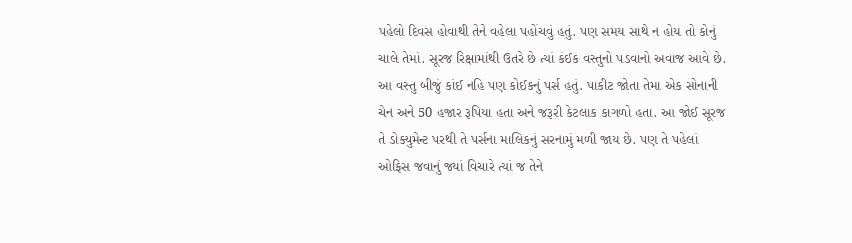પહેલો દિવસ હોવાથી તેને વહેલા પહોંચવું હતું. પણ સમય સાથે ન હોય તો કોનું ચાલે તેમાં. સૂરજ રિક્ષામાંથી ઉતરે છે ત્યાં કંઈક વસ્તુનો પડવાનો અવાજ આવે છે. આ વસ્તુ બીજું કાંઈ નહિ પણ કોઈકનું પર્સ હતું. પાકીટ જોતા તેમા એક સોનાની ચેન અને 50 હજાર રૂપિયા હતા અને જરૂરી કેટલાક કાગળો હતા. આ જોઈ સૂરજ તે ડોક્યુમેન્ટ પરથી તે પર્સના માલિકનું સરનામું મળી જાય છે. પણ તે પહેલાં ઓફિસ જવાનું જ્યાં વિચારે ત્યાં જ તેને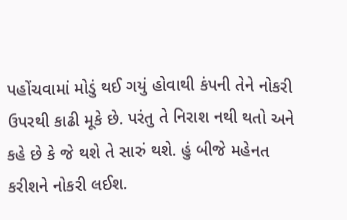પહોંચવામાં મોડું થઈ ગયું હોવાથી કંપની તેને નોકરી ઉપરથી કાઢી મૂકે છે. પરંતુ તે નિરાશ નથી થતો અને કહે છે કે જે થશે તે સારું થશે. હું બીજે મહેનત કરીશને નોકરી લઈશ.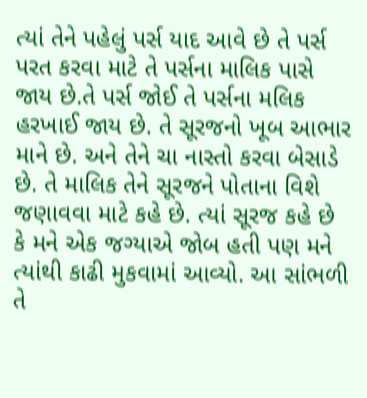ત્યાં તેને પહેલું પર્સ યાદ આવે છે તે પર્સ પરત કરવા માટે તે પર્સના માલિક પાસે જાય છે.તે પર્સ જોઈ તે પર્સના મલિક હરખાઈ જાય છે. તે સૂરજનો ખૂબ આભાર માને છે. અને તેને ચા નાસ્તો કરવા બેસાડે છે. તે માલિક તેને સૂરજને પોતાના વિશે જણાવવા માટે કહે છે. ત્યાં સૂરજ કહે છે કે મને એક જગ્યાએ જોબ હતી પણ મને ત્યાંથી કાઢી મુકવામાં આવ્યો. આ સાંભળી તે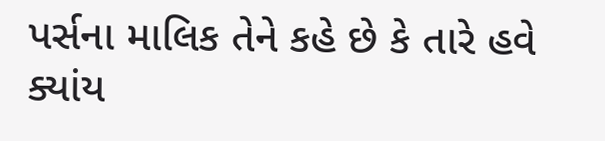પર્સના માલિક તેને કહે છે કે તારે હવે ક્યાંય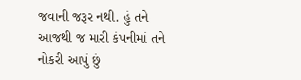જવાની જરૂર નથી. હું તને આજથી જ મારી કંપનીમાં તને નોકરી આપું છું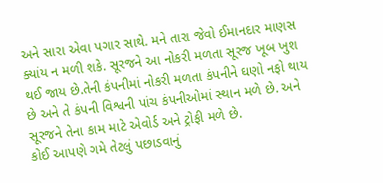અને સારા એવા પગાર સાથે. મને તારા જેવો ઈમાનદાર માણસ ક્યાંય ન મળી શકે. સૂરજને આ નોકરી મળતા સૂરજ ખૂબ ખુશ થઈ જાય છે.તેની કંપનીમાં નોકરી મળતા કંપનીને ઘણો નફો થાય છે અને તે કંપની વિશ્વની પાંચ કંપનીઓમાં સ્થાન મળે છે. અને સૂરજને તેના કામ માટે એવોર્ડ અને ટ્રોફી મળે છે.
કોઈ આપણે ગમે તેટલું પછાડવાનું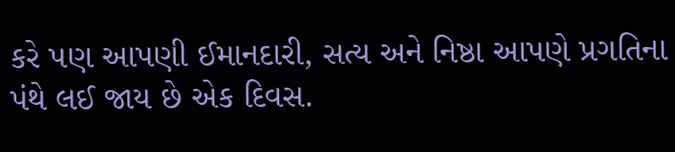કરે પણ આપણી ઈમાનદારી, સત્ય અને નિષ્ઠા આપણે પ્રગતિના પંથે લઈ જાય છે એક દિવસ.